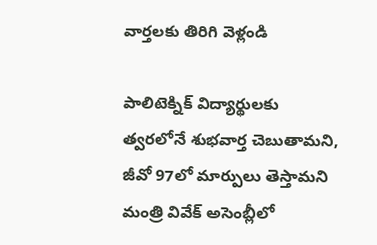వార్తలకు తిరిగి వెళ్లండి

పాలిటెక్నిక్ విద్యార్థులకు త్వరలోనే శుభవార్త చెబుతామని, జీవో 97లో మార్పులు తెస్తామని మంత్రి వివేక్ అసెంబ్లీలో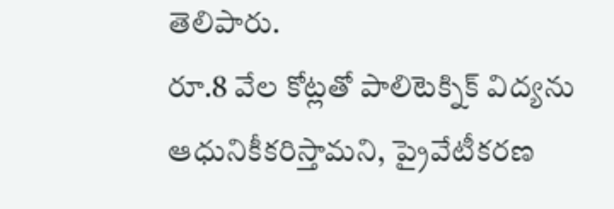తెలిపారు.
రూ.8 వేల కోట్లతో పాలిటెక్నిక్ విద్యను ఆధునికీకరిస్తామని, ప్రైవేటీకరణ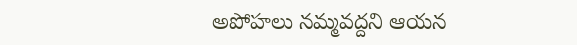అపోహలు నమ్మవద్దని ఆయన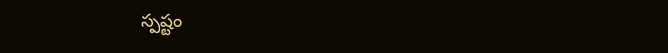స్పష్టం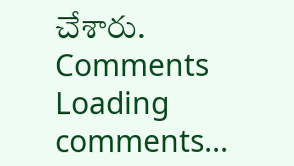చేశారు.
Comments
Loading comments...